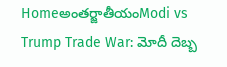Homeఅంతర్జాతీయంModi vs Trump Trade War: మోదీ దెబ్బ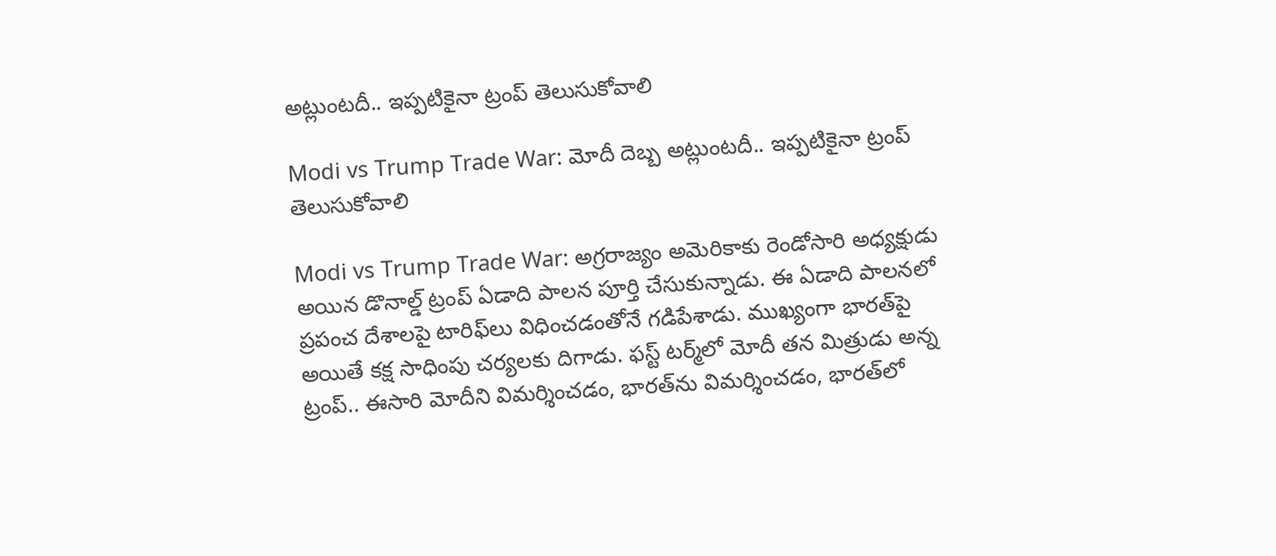అట్లుంటదీ.. ఇప్పటికైనా ట్రంప్ తెలుసుకోవాలి

Modi vs Trump Trade War: మోదీ దెబ్బ అట్లుంటదీ.. ఇప్పటికైనా ట్రంప్ తెలుసుకోవాలి

Modi vs Trump Trade War: అగ్రరాజ్యం అమెరికాకు రెండోసారి అధ్యక్షుడు అయిన డొనాల్డ్‌ ట్రంప్‌ ఏడాది పాలన పూర్తి చేసుకున్నాడు. ఈ ఏడాది పాలనలో ప్రపంచ దేశాలపై టారిఫ్‌లు విధించడంతోనే గడిపేశాడు. ముఖ్యంగా భారత్‌పై అయితే కక్ష సాధింపు చర్యలకు దిగాడు. ఫస్ట్‌ టర్మ్‌లో మోదీ తన మిత్రుడు అన్న ట్రంప్‌.. ఈసారి మోదీని విమర్శించడం, భారత్‌ను విమర్శించడం, భారత్‌లో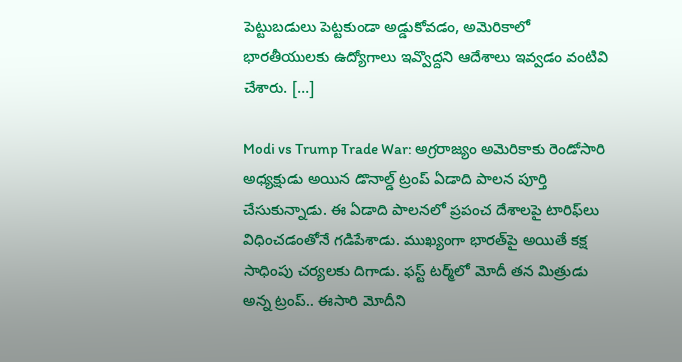పెట్టుబడులు పెట్టకుండా అడ్డుకోవడం, అమెరికాలో భారతీయులకు ఉద్యోగాలు ఇవ్వొద్దని ఆదేశాలు ఇవ్వడం వంటివి చేశారు. […]

Modi vs Trump Trade War: అగ్రరాజ్యం అమెరికాకు రెండోసారి అధ్యక్షుడు అయిన డొనాల్డ్‌ ట్రంప్‌ ఏడాది పాలన పూర్తి చేసుకున్నాడు. ఈ ఏడాది పాలనలో ప్రపంచ దేశాలపై టారిఫ్‌లు విధించడంతోనే గడిపేశాడు. ముఖ్యంగా భారత్‌పై అయితే కక్ష సాధింపు చర్యలకు దిగాడు. ఫస్ట్‌ టర్మ్‌లో మోదీ తన మిత్రుడు అన్న ట్రంప్‌.. ఈసారి మోదీని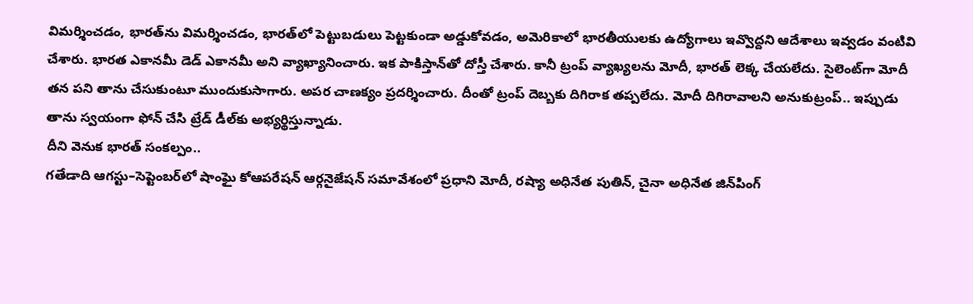విమర్శించడం, భారత్‌ను విమర్శించడం, భారత్‌లో పెట్టుబడులు పెట్టకుండా అడ్డుకోవడం, అమెరికాలో భారతీయులకు ఉద్యోగాలు ఇవ్వొద్దని ఆదేశాలు ఇవ్వడం వంటివి చేశారు. భారత ఎకానమీ డెడ్‌ ఎకానమీ అని వ్యాఖ్యానించారు. ఇక పాకిస్తాన్‌తో దోస్తీ చేశారు. కానీ ట్రంప్‌ వ్యాఖ్యలను మోదీ, భారత్‌ లెక్క చేయలేదు. సైలెంట్‌గా మోదీ తన పని తాను చేసుకుంటూ ముందుకుసాగారు. అపర చాణక్యం ప్రదర్శించారు. దీంతో ట్రంప్‌ దెబ్బకు దిగిరాక తప్పలేదు. మోదీ దిగిరావాలని అనుకుట్రంప్‌.. ఇప్పుడు తాను స్వయంగా ఫోన్‌ చేసి ట్రేడ్‌ డీల్‌కు అభ్యర్థిస్తున్నాడు.
దీని వెనుక భారత్‌ సంకల్పం..
గతేడాది ఆగస్టు–సెప్టెంబర్‌లో షాంఘై కోఆపరేషన్‌ ఆర్గనైజేషన్‌ సమావేశంలో ప్రధాని మోదీ, రష్యా అధినేత పుతిన్, చైనా అధినేత జిన్‌పింగ్‌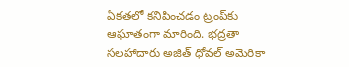ఏకతలో కనిపించడం ట్రంప్‌కు ఆఘాతంగా మారింది. భద్రతా సలహాదారు అజిత్‌ ధోవల్‌ అమెరికా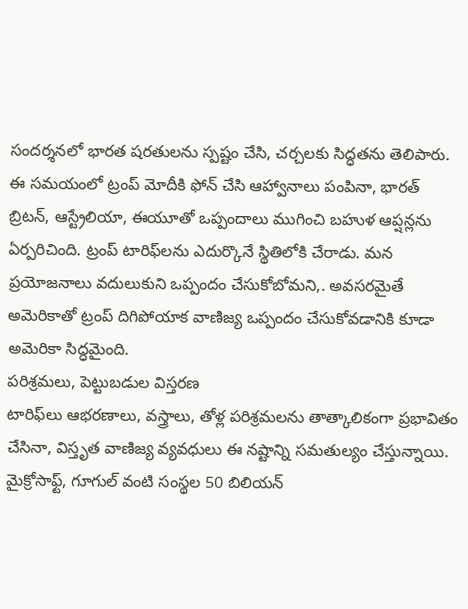సందర్శనలో భారత షరతులను స్పష్టం చేసి, చర్చలకు సిద్ధతను తెలిపారు. ఈ సమయంలో ట్రంప్‌ మోదీకి ఫోన్‌ చేసి ఆహ్వానాలు పంపినా, భారత్‌ బ్రిటన్, ఆస్ట్రేలియా, ఈయూతో ఒప్పందాలు ముగించి బహుళ ఆప్షన్లను ఏర్పరిచింది. ట్రంప్‌ టారిఫ్‌లను ఎదుర్కొనే స్థితిలోకి చేరాడు. మన ప్రయోజనాలు వదులుకుని ఒప్పందం చేసుకోబోమని,. అవసరమైతే అమెరికాతో ట్రంప్‌ దిగిపోయాక వాణిజ్య ఒప్పందం చేసుకోవడానికి కూడా అమెరికా సిద్ధమైంది.
పరిశ్రమలు, పెట్టుబడుల విస్తరణ
టారిఫ్‌లు ఆభరణాలు, వస్త్రాలు, తోళ్ల పరిశ్రమలను తాత్కాలికంగా ప్రభావితం చేసినా, విస్తృత వాణిజ్య వ్యవధులు ఈ నష్టాన్ని సమతుల్యం చేస్తున్నాయి. మైక్రోసాఫ్ట్, గూగుల్‌ వంటి సంస్థల 50 బిలియన్‌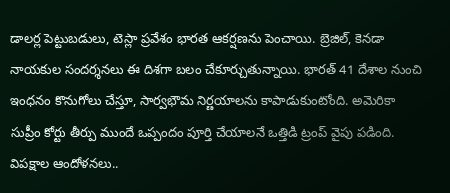డాలర్ల పెట్టుబడులు, టెస్లా ప్రవేశం భారత ఆకర్షణను పెంచాయి. బ్రెజిల్, కెనడా నాయకుల సందర్శనలు ఈ దిశగా బలం చేకూర్చుతున్నాయి. భారత్‌ 41 దేశాల నుంచి ఇంధనం కొనుగోలు చేస్తూ, సార్వభౌమ నిర్ణయాలను కాపాడుకుంటోంది. అమెరికా సుప్రీం కోర్టు తీర్పు ముందే ఒప్పందం పూర్తి చేయాలనే ఒత్తిడి ట్రంప్‌ వైపు పడింది.
విపక్షాల ఆందోళనలు..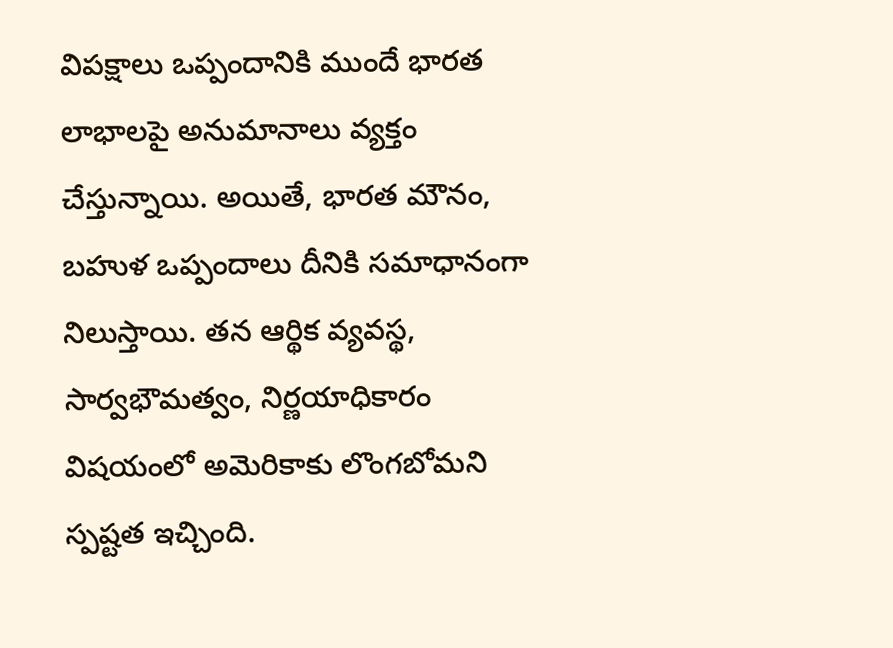విపక్షాలు ఒప్పందానికి ముందే భారత లాభాలపై అనుమానాలు వ్యక్తం చేస్తున్నాయి. అయితే, భారత మౌనం, బహుళ ఒప్పందాలు దీనికి సమాధానంగా నిలుస్తాయి. తన ఆర్థిక వ్యవస్థ, సార్వభౌమత్వం, నిర్ణయాధికారం విషయంలో అమెరికాకు లొంగబోమని స్పష్టత ఇచ్చింది.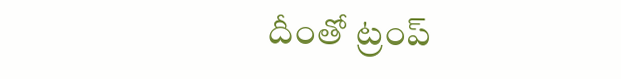దీంతో ట్రంప్‌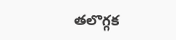తలొగ్గక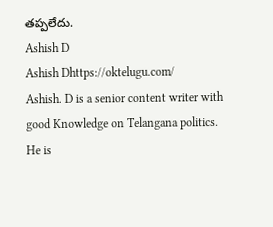తప్పలేదు.
Ashish D
Ashish Dhttps://oktelugu.com/
Ashish. D is a senior content writer with good Knowledge on Telangana politics. He is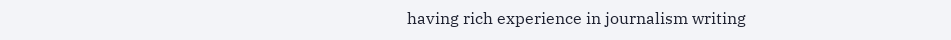having rich experience in journalism writing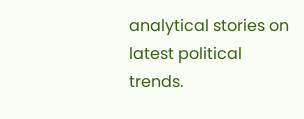analytical stories on latest political trends.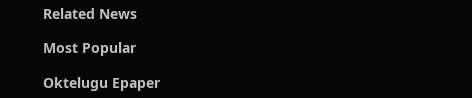Related News

Most Popular

Oktelugu Epaper